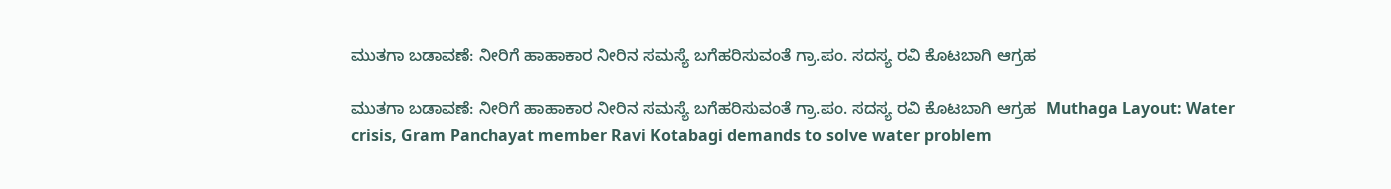ಮುತಗಾ ಬಡಾವಣೆ: ನೀರಿಗೆ ಹಾಹಾಕಾರ ನೀರಿನ ಸಮಸ್ಯೆ ಬಗೆಹರಿಸುವಂತೆ ಗ್ರಾ.ಪಂ. ಸದಸ್ಯ ರವಿ ಕೊಟಬಾಗಿ ಆಗ್ರಹ

ಮುತಗಾ ಬಡಾವಣೆ: ನೀರಿಗೆ ಹಾಹಾಕಾರ ನೀರಿನ ಸಮಸ್ಯೆ ಬಗೆಹರಿಸುವಂತೆ ಗ್ರಾ.ಪಂ. ಸದಸ್ಯ ರವಿ ಕೊಟಬಾಗಿ ಆಗ್ರಹ  Muthaga Layout: Water crisis, Gram Panchayat member Ravi Kotabagi demands to solve water problem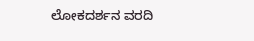ಲೋಕದರ್ಶನ ವರದಿ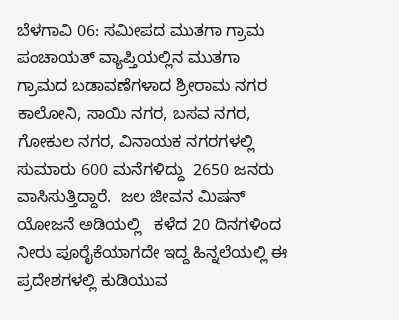ಬೆಳಗಾವಿ 06: ಸಮೀಪದ ಮುತಗಾ ಗ್ರಾಮ ಪಂಚಾಯತ್ ವ್ಯಾಪ್ತಿಯಲ್ಲಿನ ಮುತಗಾ ಗ್ರಾಮದ ಬಡಾವಣೆಗಳಾದ ಶ್ರೀರಾಮ ನಗರ ಕಾಲೋನಿ, ಸಾಯಿ ನಗರ, ಬಸವ ನಗರ, ಗೋಕುಲ ನಗರ, ವಿನಾಯಕ ನಗರಗಳಲ್ಲಿ ಸುಮಾರು 600 ಮನೆಗಳಿದ್ದು  2650 ಜನರು ವಾಸಿಸುತ್ತಿದ್ದಾರೆ.  ಜಲ ಜೀವನ ಮಿಷನ್ ಯೋಜನೆ ಅಡಿಯಲ್ಲಿ   ಕಳೆದ 20 ದಿನಗಳಿಂದ ನೀರು ಪೂರೈಕೆಯಾಗದೇ ಇದ್ದ ಹಿನ್ನಲೆಯಲ್ಲಿ ಈ ಪ್ರದೇಶಗಳಲ್ಲಿ ಕುಡಿಯುವ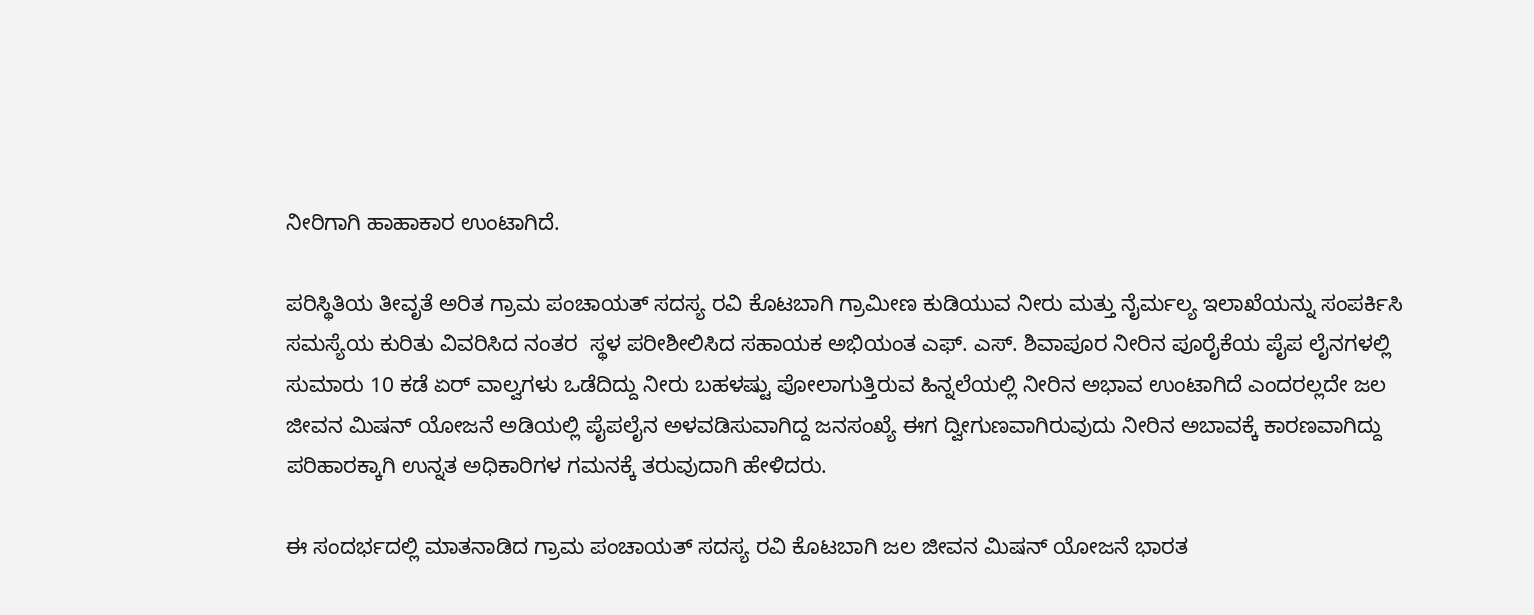ನೀರಿಗಾಗಿ ಹಾಹಾಕಾರ ಉಂಟಾಗಿದೆ.

ಪರಿಸ್ಥಿತಿಯ ತೀವೃತೆ ಅರಿತ ಗ್ರಾಮ ಪಂಚಾಯತ್ ಸದಸ್ಯ ರವಿ ಕೊಟಬಾಗಿ ಗ್ರಾಮೀಣ ಕುಡಿಯುವ ನೀರು ಮತ್ತು ನೈರ್ಮಲ್ಯ ಇಲಾಖೆಯನ್ನು ಸಂಪರ್ಕಿಸಿ ಸಮಸ್ಯೆಯ ಕುರಿತು ವಿವರಿಸಿದ ನಂತರ  ಸ್ಥಳ ಪರೀಶೀಲಿಸಿದ ಸಹಾಯಕ ಅಭಿಯಂತ ಎಫ್‌. ಎಸ್‌. ಶಿವಾಪೂರ ನೀರಿನ ಪೂರೈಕೆಯ ಪೈಪ ಲೈನಗಳಲ್ಲಿ ಸುಮಾರು 10 ಕಡೆ ಏರ್ ವಾಲ್ವಗಳು ಒಡೆದಿದ್ದು ನೀರು ಬಹಳಷ್ಟು ಪೋಲಾಗುತ್ತಿರುವ ಹಿನ್ನಲೆಯಲ್ಲಿ ನೀರಿನ ಅಭಾವ ಉಂಟಾಗಿದೆ ಎಂದರಲ್ಲದೇ ಜಲ ಜೀವನ ಮಿಷನ್ ಯೋಜನೆ ಅಡಿಯಲ್ಲಿ ಪೈಪಲೈನ ಅಳವಡಿಸುವಾಗಿದ್ದ ಜನಸಂಖ್ಯೆ ಈಗ ದ್ವೀಗುಣವಾಗಿರುವುದು ನೀರಿನ ಅಬಾವಕ್ಕೆ ಕಾರಣವಾಗಿದ್ದು ಪರಿಹಾರಕ್ಕಾಗಿ ಉನ್ನತ ಅಧಿಕಾರಿಗಳ ಗಮನಕ್ಕೆ ತರುವುದಾಗಿ ಹೇಳಿದರು.

ಈ ಸಂದರ್ಭದಲ್ಲಿ ಮಾತನಾಡಿದ ಗ್ರಾಮ ಪಂಚಾಯತ್ ಸದಸ್ಯ ರವಿ ಕೊಟಬಾಗಿ ಜಲ ಜೀವನ ಮಿಷನ್ ಯೋಜನೆ ಭಾರತ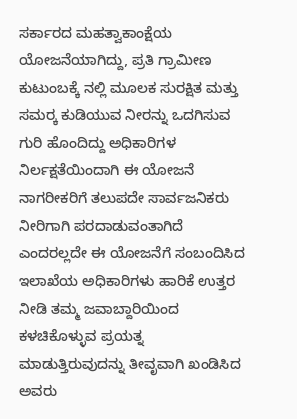ಸರ್ಕಾರದ ಮಹತ್ವಾಕಾಂಕ್ಷೆಯ ಯೋಜನೆಯಾಗಿದ್ದು, ಪ್ರತಿ ಗ್ರಾಮೀಣ ಕುಟುಂಬಕ್ಕೆ ನಲ್ಲಿ ಮೂಲಕ ಸುರಕ್ಷಿತ ಮತ್ತು ಸಮರ‍್ಕ ಕುಡಿಯುವ ನೀರನ್ನು ಒದಗಿಸುವ ಗುರಿ ಹೊಂದಿದ್ದು ಅಧಿಕಾರಿಗಳ ನಿರ್ಲಕ್ಷತೆಯಿಂದಾಗಿ ಈ ಯೋಜನೆ ನಾಗರೀಕರಿಗೆ ತಲುಪದೇ ಸಾರ್ವಜನಿಕರು ನೀರಿಗಾಗಿ ಪರದಾಡುವಂತಾಗಿದೆ ಎಂದರಲ್ಲದೇ ಈ ಯೋಜನೆಗೆ ಸಂಬಂದಿಸಿದ ಇಲಾಖೆಯ ಅಧಿಕಾರಿಗಳು ಹಾರಿಕೆ ಉತ್ತರ ನೀಡಿ ತಮ್ಮ ಜವಾಬ್ದಾರಿಯಿಂದ ಕಳಚಿಕೊಳ್ಳುವ ಪ್ರಯತ್ನ ಮಾಡುತ್ತಿರುವುದನ್ನು ತೀವೃವಾಗಿ ಖಂಡಿಸಿದ ಅವರು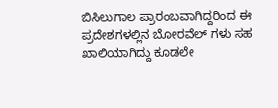ಬಿಸಿಲುಗಾಲ ಪ್ರಾರಂಬವಾಗಿದ್ದರಿಂದ ಈ ಪ್ರದೇಶಗಳಲ್ಲಿನ ಬೋರವೆಲ್ ಗಳು ಸಹ ಖಾಲಿಯಾಗಿದ್ದು ಕೂಡಲೇ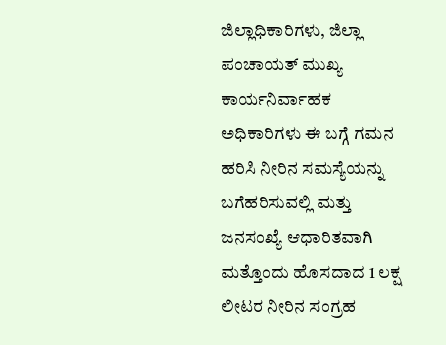ಜಿಲ್ಲಾಧಿಕಾರಿಗಳು, ಜಿಲ್ಲಾ ಪಂಚಾಯತ್ ಮುಖ್ಯ ಕಾರ್ಯನಿರ್ವಾಹಕ ಅಧಿಕಾರಿಗಳು ಈ ಬಗ್ಗೆ ಗಮನ ಹರಿಸಿ ನೀರಿನ ಸಮಸ್ಯೆಯನ್ನು ಬಗೆಹರಿಸುವಲ್ಲಿ ಮತ್ತು ಜನಸಂಖ್ಯೆ ಆಧಾರಿತವಾಗಿ ಮತ್ತೊಂದು ಹೊಸದಾದ 1 ಲಕ್ಷ ಲೀಟರ ನೀರಿನ ಸಂಗ್ರಹ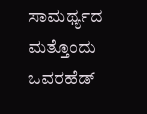ಸಾಮರ್ಥ್ಯದ ಮತ್ತೊಂದು ಒವರಹೆಡ್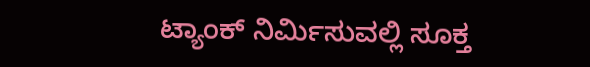ಟ್ಯಾಂಕ್ ನಿರ್ಮಿಸುವಲ್ಲಿ ಸೂಕ್ತ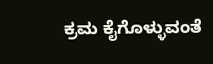ಕ್ರಮ ಕೈಗೊಳ್ಳುವಂತೆ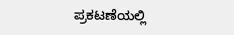ಪ್ರಕಟಣೆಯಲ್ಲಿ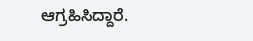ಆಗ್ರಹಿಸಿದ್ದಾರೆ.